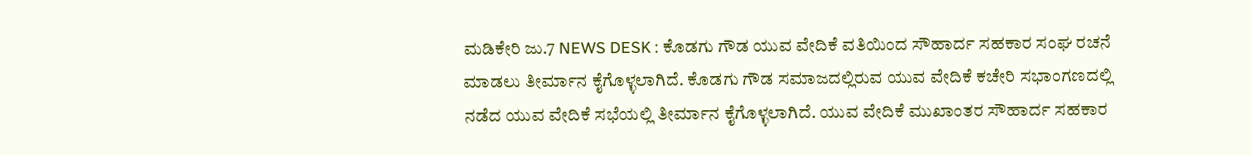ಮಡಿಕೇರಿ ಜು.7 NEWS DESK : ಕೊಡಗು ಗೌಡ ಯುವ ವೇದಿಕೆ ವತಿಯಿಂದ ಸೌಹಾರ್ದ ಸಹಕಾರ ಸಂಘ ರಚನೆ ಮಾಡಲು ತೀರ್ಮಾನ ಕೈಗೊಳ್ಳಲಾಗಿದೆ. ಕೊಡಗು ಗೌಡ ಸಮಾಜದಲ್ಲಿರುವ ಯುವ ವೇದಿಕೆ ಕಚೇರಿ ಸಭಾಂಗಣದಲ್ಲಿ ನಡೆದ ಯುವ ವೇದಿಕೆ ಸಭೆಯಲ್ಲಿ ತೀರ್ಮಾನ ಕೈಗೊಳ್ಳಲಾಗಿದೆ. ಯುವ ವೇದಿಕೆ ಮುಖಾಂತರ ಸೌಹಾರ್ದ ಸಹಕಾರ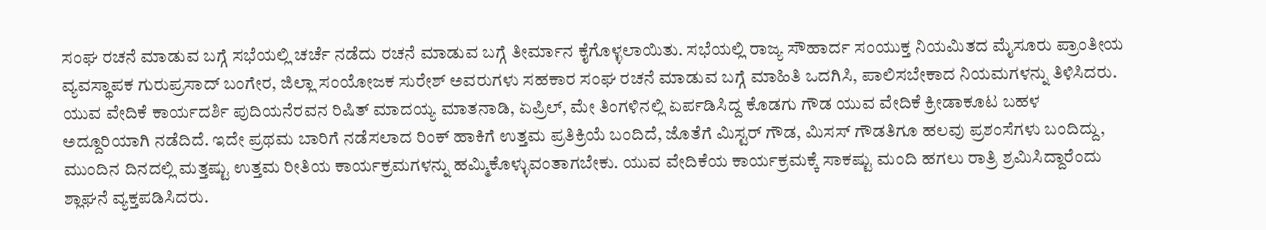ಸಂಘ ರಚನೆ ಮಾಡುವ ಬಗ್ಗೆ ಸಭೆಯಲ್ಲಿ ಚರ್ಚೆ ನಡೆದು ರಚನೆ ಮಾಡುವ ಬಗ್ಗೆ ತೀರ್ಮಾನ ಕೈಗೊಳ್ಳಲಾಯಿತು. ಸಭೆಯಲ್ಲಿ ರಾಜ್ಯ ಸೌಹಾರ್ದ ಸಂಯುಕ್ತ ನಿಯಮಿತದ ಮೈಸೂರು ಪ್ರಾಂತೀಯ ವ್ಯವಸ್ಥಾಪಕ ಗುರುಪ್ರಸಾದ್ ಬಂಗೇರ, ಜಿಲ್ಲಾ ಸಂಯೋಜಕ ಸುರೇಶ್ ಅವರುಗಳು ಸಹಕಾರ ಸಂಘ ರಚನೆ ಮಾಡುವ ಬಗ್ಗೆ ಮಾಹಿತಿ ಒದಗಿಸಿ, ಪಾಲಿಸಬೇಕಾದ ನಿಯಮಗಳನ್ನು ತಿಳಿಸಿದರು. ಯುವ ವೇದಿಕೆ ಕಾರ್ಯದರ್ಶಿ ಪುದಿಯನೆರವನ ರಿಷಿತ್ ಮಾದಯ್ಯ ಮಾತನಾಡಿ, ಏಪ್ರಿಲ್, ಮೇ ತಿಂಗಳಿನಲ್ಲಿ ಏರ್ಪಡಿಸಿದ್ದ ಕೊಡಗು ಗೌಡ ಯುವ ವೇದಿಕೆ ಕ್ರೀಡಾಕೂಟ ಬಹಳ ಅದ್ದೂರಿಯಾಗಿ ನಡೆದಿದೆ. ಇದೇ ಪ್ರಥಮ ಬಾರಿಗೆ ನಡೆಸಲಾದ ರಿಂಕ್ ಹಾಕಿಗೆ ಉತ್ತಮ ಪ್ರತಿಕ್ರಿಯೆ ಬಂದಿದೆ, ಜೊತೆಗೆ ಮಿಸ್ಟರ್ ಗೌಡ, ಮಿಸಸ್ ಗೌಡತಿಗೂ ಹಲವು ಪ್ರಶಂಸೆಗಳು ಬಂದಿದ್ದು, ಮುಂದಿನ ದಿನದಲ್ಲಿ ಮತ್ತಷ್ಟು ಉತ್ತಮ ರೀತಿಯ ಕಾರ್ಯಕ್ರಮಗಳನ್ನು ಹಮ್ಮಿಕೊಳ್ಳುವಂತಾಗಬೇಕು. ಯುವ ವೇದಿಕೆಯ ಕಾರ್ಯಕ್ರಮಕ್ಕೆ ಸಾಕಷ್ಟು ಮಂದಿ ಹಗಲು ರಾತ್ರಿ ಶ್ರಮಿಸಿದ್ದಾರೆಂದು ಶ್ಲಾಘನೆ ವ್ಯಕ್ತಪಡಿಸಿದರು.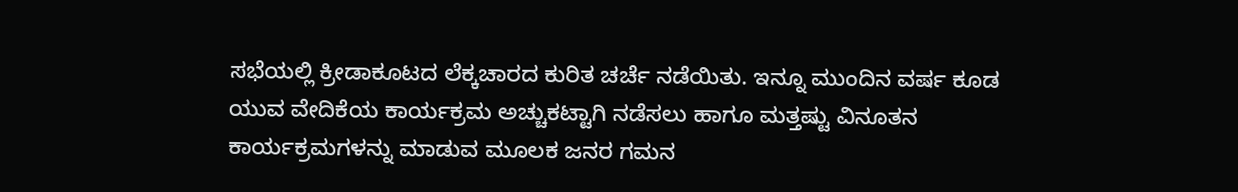ಸಭೆಯಲ್ಲಿ ಕ್ರೀಡಾಕೂಟದ ಲೆಕ್ಕಚಾರದ ಕುರಿತ ಚರ್ಚೆ ನಡೆಯಿತು. ಇನ್ನೂ ಮುಂದಿನ ವರ್ಷ ಕೂಡ ಯುವ ವೇದಿಕೆಯ ಕಾರ್ಯಕ್ರಮ ಅಚ್ಚುಕಟ್ಟಾಗಿ ನಡೆಸಲು ಹಾಗೂ ಮತ್ತಷ್ಟು ವಿನೂತನ ಕಾರ್ಯಕ್ರಮಗಳನ್ನು ಮಾಡುವ ಮೂಲಕ ಜನರ ಗಮನ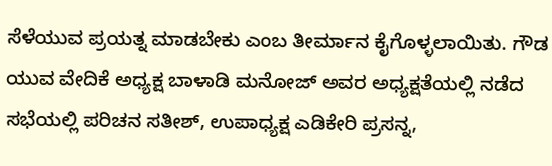ಸೆಳೆಯುವ ಪ್ರಯತ್ನ ಮಾಡಬೇಕು ಎಂಬ ತೀರ್ಮಾನ ಕೈಗೊಳ್ಳಲಾಯಿತು. ಗೌಡ ಯುವ ವೇದಿಕೆ ಅಧ್ಯಕ್ಷ ಬಾಳಾಡಿ ಮನೋಜ್ ಅವರ ಅಧ್ಯಕ್ಷತೆಯಲ್ಲಿ ನಡೆದ ಸಭೆಯಲ್ಲಿ ಪರಿಚನ ಸತೀಶ್, ಉಪಾಧ್ಯಕ್ಷ ಎಡಿಕೇರಿ ಪ್ರಸನ್ನ,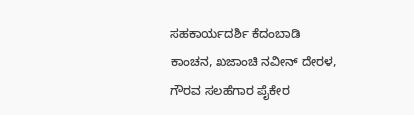ಸಹಕಾರ್ಯದರ್ಶಿ ಕೆದಂಬಾಡಿ ಕಾಂಚನ, ಖಜಾಂಚಿ ನವೀನ್ ದೇರಳ, ಗೌರವ ಸಲಹೆಗಾರ ಪೈಕೇರ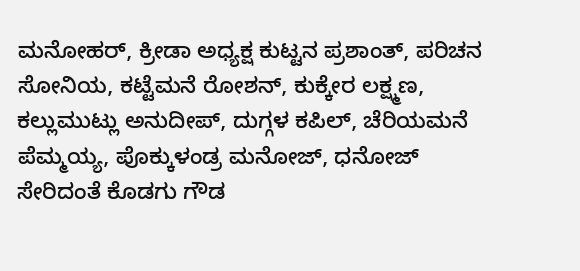ಮನೋಹರ್, ಕ್ರೀಡಾ ಅಧ್ಯಕ್ಷ ಕುಟ್ಟನ ಪ್ರಶಾಂತ್, ಪರಿಚನ ಸೋನಿಯ, ಕಟ್ಟೆಮನೆ ರೋಶನ್, ಕುಕ್ಕೇರ ಲಕ್ಷ್ಮಣ, ಕಲ್ಲುಮುಟ್ಲು ಅನುದೀಪ್, ದುಗ್ಗಳ ಕಪಿಲ್, ಚೆರಿಯಮನೆ ಪೆಮ್ಮಯ್ಯ, ಪೊಕ್ಕುಳಂಡ್ರ ಮನೋಜ್, ಧನೋಜ್ ಸೇರಿದಂತೆ ಕೊಡಗು ಗೌಡ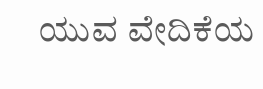ಯುವ ವೇದಿಕೆಯ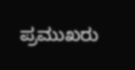ಪ್ರಮುಖರು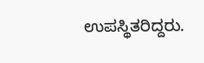ಉಪಸ್ಥಿತರಿದ್ದರು.